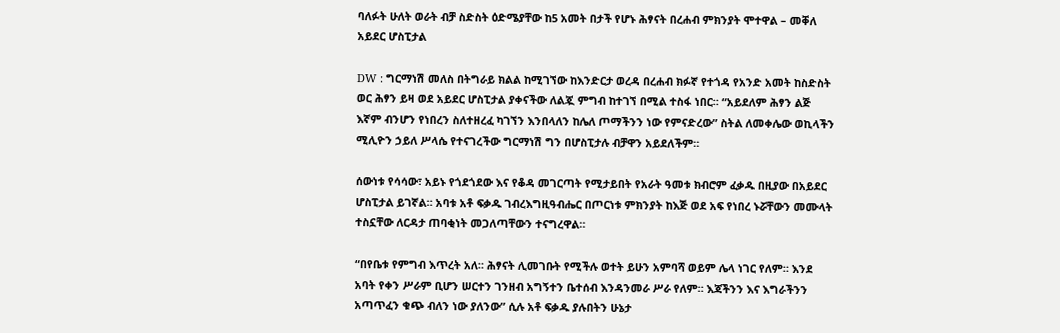ባለፉት ሁለት ወራት ብቻ ስድስት ዕድሜያቸው ከ5 አመት በታች የሆኑ ሕፃናት በረሐብ ምክንያት ሞተዋል – መቐለ አይደር ሆስፒታል

DW : ግርማነሽ መለስ በትግራይ ክልል ከሚገኘው ከእንድርታ ወረዳ በረሐብ ክፉኛ የተጎዳ የአንድ አመት ከስድስት ወር ሕፃን ይዛ ወደ አይደር ሆስፒታል ያቀናችው ለልጇ ምግብ ከተገኘ በሚል ተስፋ ነበር። “አይደለም ሕፃን ልጅ እኛም ብንሆን የነበረን ስለተዘረፈ ካገኘን እንበላለን ከሌለ ጦማችንን ነው የምናድረው” ስትል ለመቀሌው ወኪላችን ሚሊዮን ኃይለ ሥላሴ የተናገረችው ግርማነሽ ግን በሆስፒታሉ ብቻዋን አይደለችም።

ሰውነቱ የሳሳው፣ አይኑ የጎደጎደው እና የቆዳ መገርጣት የሚታይበት የአራት ዓመቱ ክብሮም ፈቃዱ በዚያው በአይደር ሆስፒታል ይገኛል። አባቱ አቶ ፍቃዱ ገብረእግዚዓብሔር በጦርነቱ ምክንያት ከእጅ ወደ አፍ የነበረ ኑሯቸውን መሙላት ተስኗቸው ለርዳታ ጠባቂነት መጋለጣቸውን ተናግረዋል።

“በየቤቱ የምግብ እጥረት አለ። ሕፃናት ሊመገቡት የሚችሉ ወተት ይሁን አምባሻ ወይም ሌላ ነገር የለም። እንደ አባት የቀን ሥራም ቢሆን ሠርተን ገንዘብ አግኝተን ቤተሰብ እንዳንመራ ሥራ የለም። እጃችንን እና እግራችንን አጣጥፈን ቁጭ ብለን ነው ያለንው” ሲሉ አቶ ፍቃዱ ያሉበትን ሁኔታ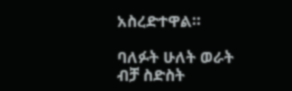አስረድተዋል።

ባለፉት ሁለት ወራት ብቻ ስድስት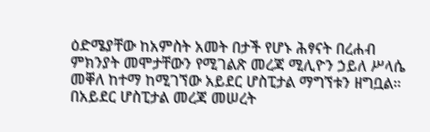ዕድሜያቸው ከአምስት አመት በታች የሆኑ ሕፃናት በረሐብ ምክንያት መሞታቸውን የሚገልጽ መረጃ ሚሊዮን ኃይለ ሥላሴ መቐለ ከተማ ከሚገኘው አይደር ሆስፒታል ማግኘቱን ዘግቧል። በአይደር ሆስፒታል መረጃ መሠረት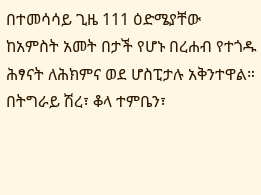በተመሳሳይ ጊዜ 111 ዕድሜያቸው ከአምስት አመት በታች የሆኑ በረሐብ የተጎዱ ሕፃናት ለሕክምና ወደ ሆስፒታሉ አቅንተዋል። በትግራይ ሽረ፣ ቆላ ተምቤን፣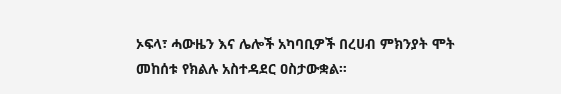ኦፍላ፣ ሓውዜን እና ሌሎች አካባቢዎች በረሀብ ምክንያት ሞት መከሰቱ የክልሉ አስተዳደር ዐስታውቋል።